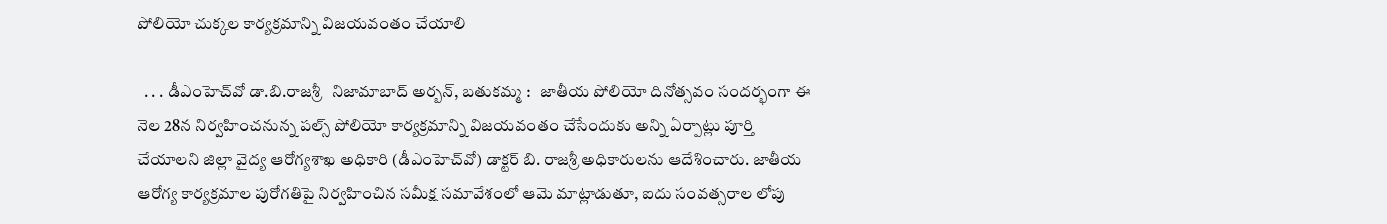పోలియో చుక్కల కార్యక్రమాన్ని విజయవంతం చేయాలి

  . . . డీఎంహెచ్‌వో డా.బి.రాజశ్రీ   నిజామాబాద్ అర్బన్, బతుకమ్మ :   జాతీయ పోలియో దినోత్సవం సందర్భంగా ఈ నెల 28న నిర్వహించనున్న పల్స్ పోలియో కార్యక్రమాన్ని విజయవంతం చేసేందుకు అన్ని ఏర్పాట్లు పూర్తి చేయాలని జిల్లా వైద్య ఆరోగ్యశాఖ అధికారి (డీఎంహెచ్‌వో) డాక్టర్ బి. రాజశ్రీ అధికారులను ఆదేశించారు. జాతీయ ఆరోగ్య కార్యక్రమాల పురోగతిపై నిర్వహించిన సమీక్ష సమావేశంలో ఆమె మాట్లాడుతూ, ఐదు సంవత్సరాల లోపు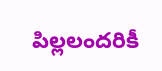పిల్లలందరికీ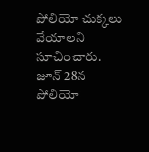పోలియో చుక్కలు వేయాలని సూచించారు. జూన్ 28న పోలియో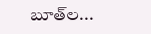బూత్‌ల...